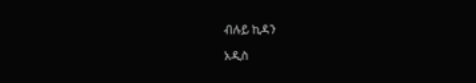ብሉይ ኪዳን

አዲስ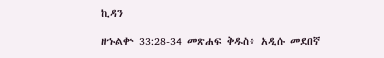ኪዳን

ዘኁልቍ 33:28-34 መጽሐፍ ቅዱስ፥ አዲሱ መደበኛ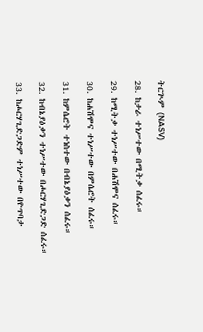ትርጒም (NASV)

28. ከታራ ተነሥተው በሚትቃ ሰፈሩ።

29. ከሚትቃ ተነሥተው በሐሽሞና ሰፈሩ።

30. ከሐሽሞና ተነሥተው በምሴሮት ሰፈሩ።

31. ከምሴሮት ተነስተው በብኔያዕቃን ሰፈሩ።

32. ከብኔያዕቃን ተነሥተው በሖርሃጊድጋድ ሰፈሩ።

33. ከሖርሃጊድጋድም ተነሥተው በዮጥባታ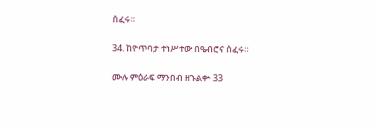ሰፈሩ።

34. ከዮጥባታ ተነሥተው በዔብሮና ሰፈሩ።

ሙሉ ምዕራፍ ማንበብ ዘኁልቍ 33